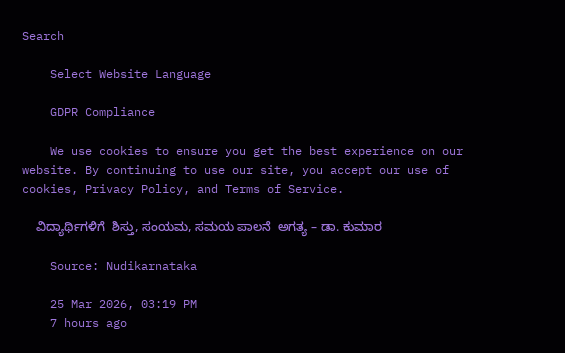Search

    Select Website Language

    GDPR Compliance

    We use cookies to ensure you get the best experience on our website. By continuing to use our site, you accept our use of cookies, Privacy Policy, and Terms of Service.

    ವಿದ್ಯಾರ್ಥಿಗಳಿಗೆ  ಶಿಸ್ತು, ಸಂಯಮ, ಸಮಯ ಪಾಲನೆ  ಅಗತ್ಯ – ಡಾ. ಕುಮಾರ

    Source: Nudikarnataka

    25 Mar 2026, 03:19 PM
    7 hours ago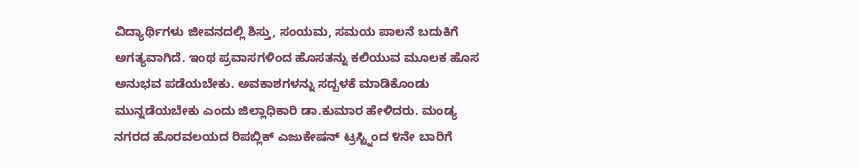ವಿದ್ಯಾರ್ಥಿಗಳು ಜೀವನದಲ್ಲಿ ಶಿಸ್ತು, ಸಂಯಮ, ಸಮಯ ಪಾಲನೆ ಬದುಕಿಗೆ ಅಗತ್ಯವಾಗಿದೆ. ಇಂಥ ಪ್ರವಾಸಗಳಿಂದ ಹೊಸತನ್ನು ಕಲಿಯುವ ಮೂಲಕ ಹೊಸ ಅನುಭವ ಪಡೆಯಬೇಕು. ಅವಕಾಶಗಳನ್ನು ಸದ್ಬಳಕೆ ಮಾಡಿಕೊಂಡು ಮುನ್ನಡೆಯಬೇಕು ಎಂದು ಜಿಲ್ಲಾಧಿಕಾರಿ ಡಾ.ಕುಮಾರ ಹೇಳಿದರು. ಮಂಡ್ಯ ನಗರದ ಹೊರವಲಯದ ರಿಪಬ್ಲಿಕ್ ಎಜುಕೇಷನ್ ಟ್ರಸ್ಟ್ನಿಂದ ೪ನೇ ಬಾರಿಗೆ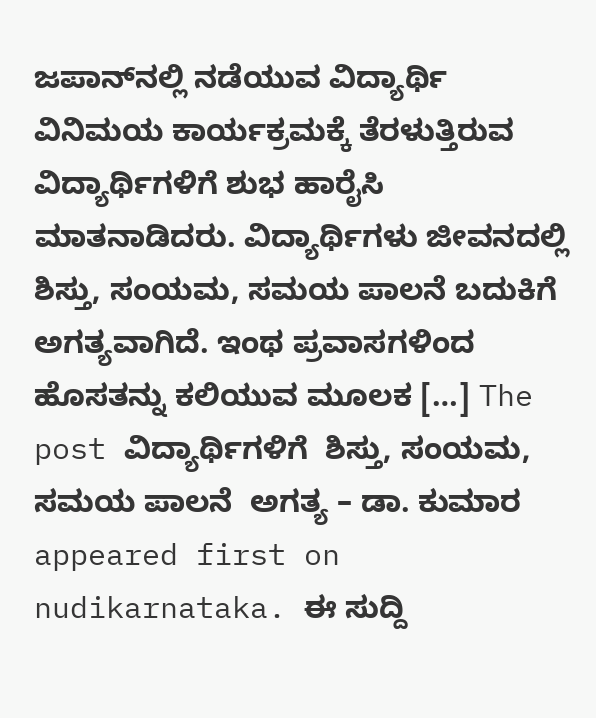ಜಪಾನ್‌ನಲ್ಲಿ ನಡೆಯುವ ವಿದ್ಯಾರ್ಥಿ ವಿನಿಮಯ ಕಾರ್ಯಕ್ರಮಕ್ಕೆ ತೆರಳುತ್ತಿರುವ ವಿದ್ಯಾರ್ಥಿಗಳಿಗೆ ಶುಭ ಹಾರೈಸಿ ಮಾತನಾಡಿದರು. ವಿದ್ಯಾರ್ಥಿಗಳು ಜೀವನದಲ್ಲಿ ಶಿಸ್ತು, ಸಂಯಮ, ಸಮಯ ಪಾಲನೆ ಬದುಕಿಗೆ ಅಗತ್ಯವಾಗಿದೆ. ಇಂಥ ಪ್ರವಾಸಗಳಿಂದ ಹೊಸತನ್ನು ಕಲಿಯುವ ಮೂಲಕ […] The post ವಿದ್ಯಾರ್ಥಿಗಳಿಗೆ  ಶಿಸ್ತು, ಸಂಯಮ, ಸಮಯ ಪಾಲನೆ  ಅಗತ್ಯ – ಡಾ. ಕುಮಾರ  appeared first on nudikarnataka. ಈ ಸುದ್ದಿ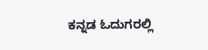ಕನ್ನಡ ಓದುಗರಲ್ಲಿ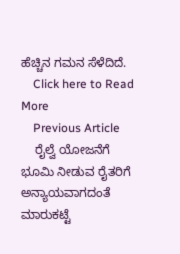ಹೆಚ್ಚಿನ ಗಮನ ಸೆಳೆದಿದೆ.
    Click here to Read More
    Previous Article
    ರೈಲ್ವೆ ಯೋಜನೆಗೆ ಭೂಮಿ ನೀಡುವ ರೈತರಿಗೆ ಅನ್ಯಾಯವಾಗದಂತೆ ಮಾರುಕಟ್ಟೆ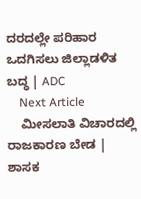ದರದಲ್ಲೇ ಪರಿಹಾರ ಒದಗಿಸಲು ಜಿಲ್ಲಾಡಳಿತ ಬದ್ಧ | ADC
    Next Article
    ಮೀಸಲಾತಿ ವಿಚಾರದಲ್ಲಿ ರಾಜಕಾರಣ ಬೇಡ | ಶಾಸಕ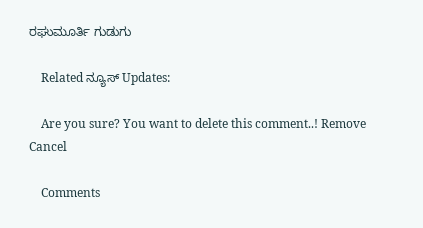ರಘುಮೂರ್ತಿ ಗುಡುಗು

    Related ನ್ಯೂಸ್ Updates:

    Are you sure? You want to delete this comment..! Remove Cancel

    Comments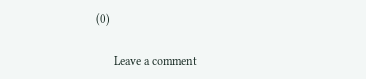(0)

      Leave a comment